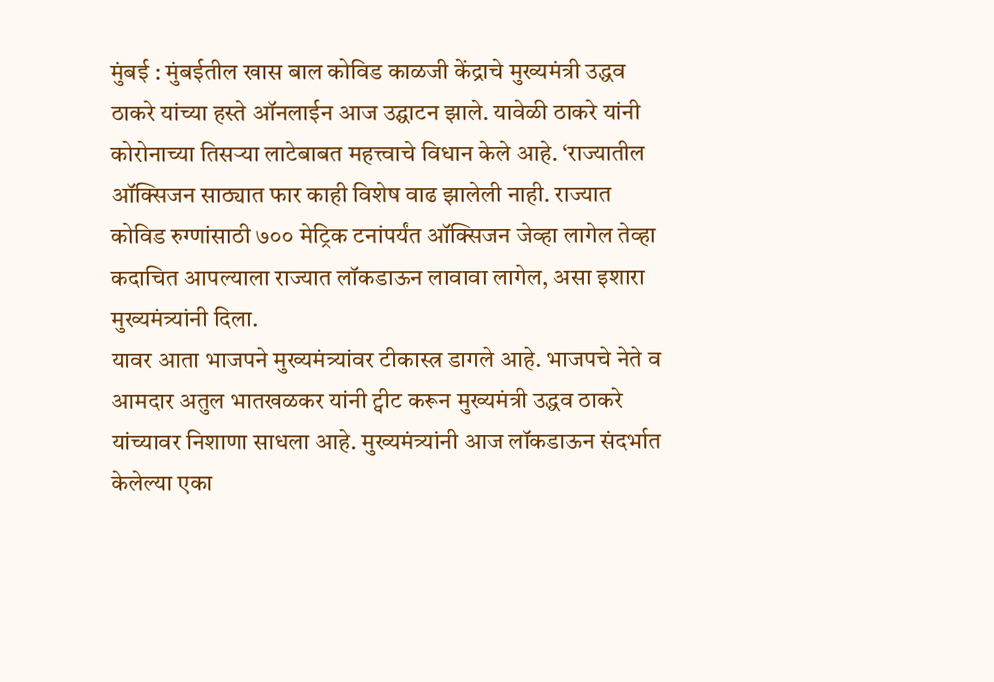मुंबई : मुंबईतील खास बाल कोविड काळजी केंद्राचे मुख्यमंत्री उद्धव ठाकरे यांच्या हस्ते ऑनलाईन आज उद्घाटन झाले. यावेळी ठाकरे यांनी कोरोनाच्या तिसऱ्या लाटेबाबत महत्त्वाचे विधान केले आहे. ‘राज्यातील ऑक्सिजन साठ्यात फार काही विशेष वाढ झालेली नाही. राज्यात कोविड रुग्णांसाठी ७०० मेट्रिक टनांपर्यंत ऑक्सिजन जेव्हा लागेल तेव्हा कदाचित आपल्याला राज्यात लॉकडाऊन लावावा लागेल, असा इशारा मुख्यमंत्र्यांनी दिला.
यावर आता भाजपने मुख्यमंत्र्यांवर टीकास्त्र डागले आहे. भाजपचे नेते व आमदार अतुल भातखळकर यांनी ट्वीट करून मुख्यमंत्री उद्धव ठाकरे यांच्यावर निशाणा साधला आहे. मुख्यमंत्र्यांनी आज लॉकडाऊन संदर्भात केलेल्या एका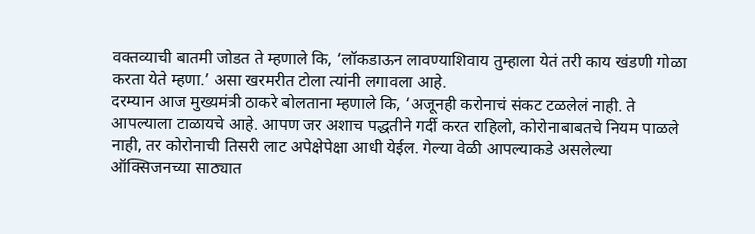वक्तव्याची बातमी जोडत ते म्हणाले कि, ‘लॉकडाऊन लावण्याशिवाय तुम्हाला येतं तरी काय खंडणी गोळा करता येते म्हणा.’ असा खरमरीत टोला त्यांनी लगावला आहे.
दरम्यान आज मुख्यमंत्री ठाकरे बोलताना म्हणाले कि, ‘अजूनही करोनाचं संकट टळलेलं नाही. ते आपल्याला टाळायचे आहे. आपण जर अशाच पद्धतीने गर्दी करत राहिलो, कोरोनाबाबतचे नियम पाळले नाही, तर कोरोनाची तिसरी लाट अपेक्षेपेक्षा आधी येईल. गेल्या वेळी आपल्याकडे असलेल्या ऑक्सिजनच्या साठ्यात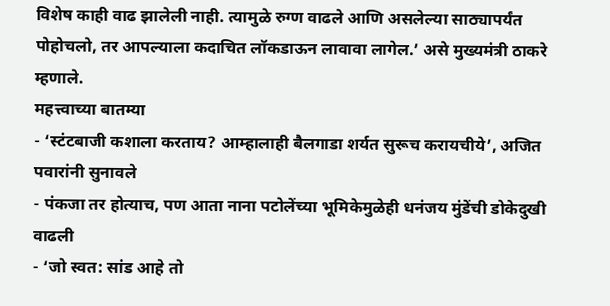विशेष काही वाढ झालेली नाही. त्यामुळे रुग्ण वाढले आणि असलेल्या साठ्यापर्यंत पोहोचलो, तर आपल्याला कदाचित लॉकडाऊन लावावा लागेल.’ असे मुख्यमंत्री ठाकरे म्हणाले.
महत्त्वाच्या बातम्या
- ‘स्टंटबाजी कशाला करताय? आम्हालाही बैलगाडा शर्यत सुरूच करायचीये’, अजित पवारांनी सुनावले
- पंकजा तर होत्याच, पण आता नाना पटोलेंच्या भूमिकेमुळेही धनंजय मुंडेंची डोकेदुखी वाढली
- ‘जो स्वत: सांड आहे तो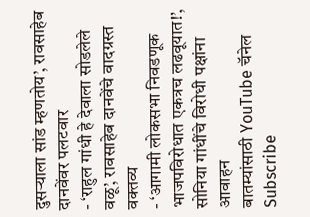दुसऱ्याला सांड म्हणतोय’, रावसाहेब दानवेंवर पलटवार
- ‘राहुल गांधी हे देवाला सोडलेले वळू’, रावसाहेब दानवेंचे वादग्रस्त वक्तव्य
- ‘आगामी लोकसभा निवडणूक भाजपविरोधात एकत्रच लढवूयात!’, सोनिया गांधींचे विरोधी पक्षांना आवाहन
बातम्यांसाठी YouTube चॅनेल Subscribe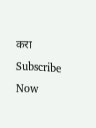करा
Subscribe Now